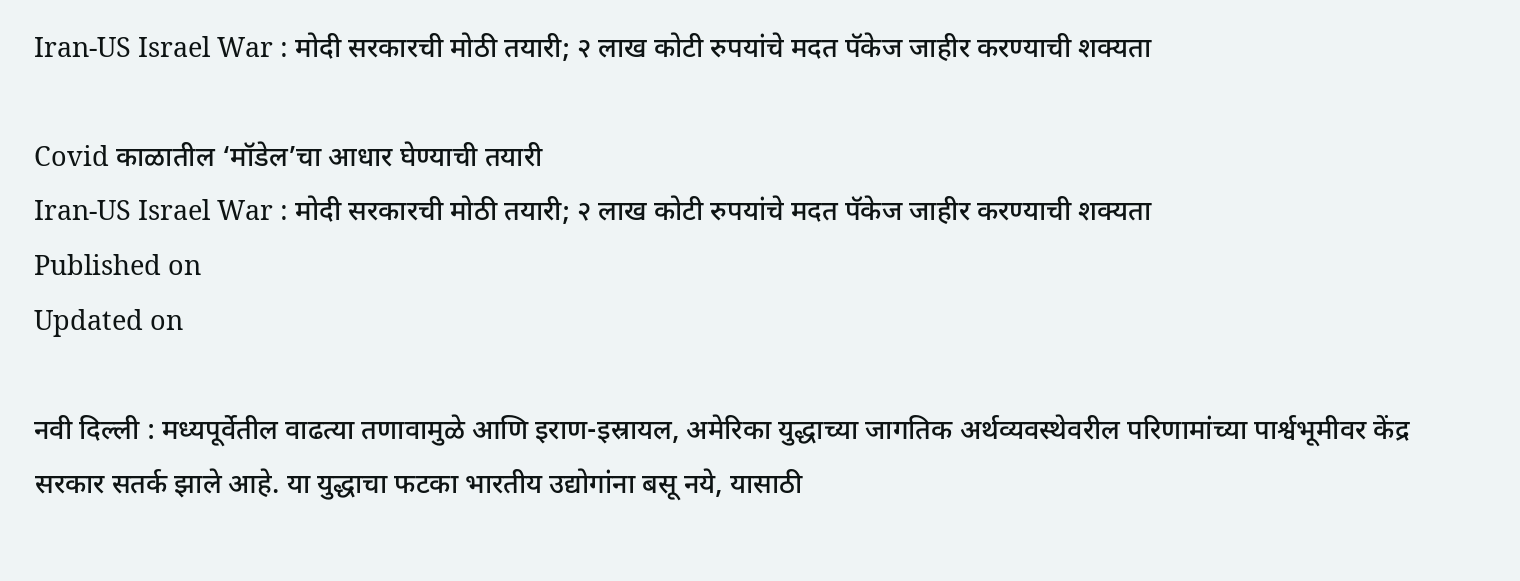Iran-US Israel War : मोदी सरकारची मोठी तयारी; २ लाख कोटी रुपयांचे मदत पॅकेज जाहीर करण्याची शक्यता

Covid काळातील ‘मॉडेल’चा आधार घेण्याची तयारी
Iran-US Israel War : मोदी सरकारची मोठी तयारी; २ लाख कोटी रुपयांचे मदत पॅकेज जाहीर करण्याची शक्यता
Published on
Updated on

नवी दिल्ली : मध्यपूर्वेतील वाढत्या तणावामुळे आणि इराण-इस्रायल, अमेरिका युद्धाच्या जागतिक अर्थव्यवस्थेवरील परिणामांच्या पार्श्वभूमीवर केंद्र सरकार सतर्क झाले आहे. या युद्धाचा फटका भारतीय उद्योगांना बसू नये, यासाठी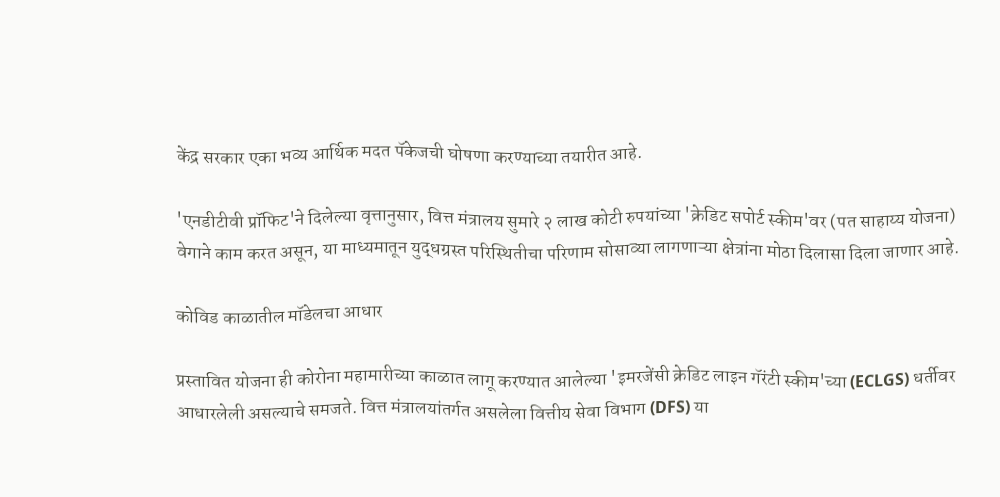केंद्र सरकार एका भव्य आर्थिक मदत पॅकेजची घोषणा करण्याच्या तयारीत आहे.

'एनडीटीवी प्रॉफिट'ने दिलेल्या वृत्तानुसार, वित्त मंत्रालय सुमारे २ लाख कोटी रुपयांच्या 'क्रेडिट सपोर्ट स्कीम'वर (पत साहाय्य योजना) वेगाने काम करत असून, या माध्यमातून युद्धग्रस्त परिस्थितीचा परिणाम सोसाव्या लागणाऱ्या क्षेत्रांना मोठा दिलासा दिला जाणार आहे.

कोविड काळातील मॉडेलचा आधार

प्रस्तावित योजना ही कोरोना महामारीच्या काळात लागू करण्यात आलेल्या 'इमरजेंसी क्रेडिट लाइन गॅरंटी स्कीम'च्या (ECLGS) धर्तीवर आधारलेली असल्याचे समजते. वित्त मंत्रालयांतर्गत असलेला वित्तीय सेवा विभाग (DFS) या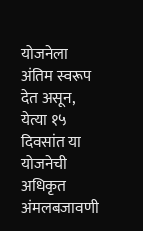योजनेला अंतिम स्वरूप देत असून, येत्या १५ दिवसांत या योजनेची अधिकृत अंमलबजावणी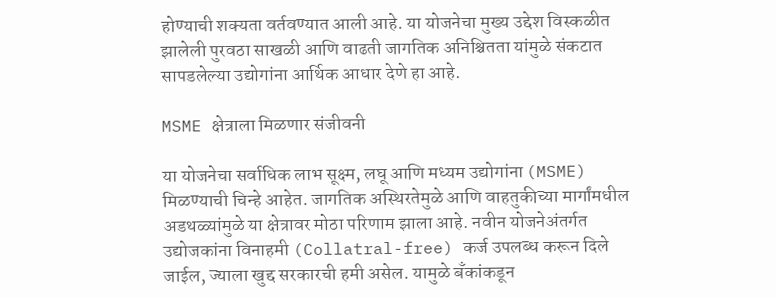होण्याची शक्यता वर्तवण्यात आली आहे. या योजनेचा मुख्य उद्देश विस्कळीत झालेली पुरवठा साखळी आणि वाढती जागतिक अनिश्चितता यांमुळे संकटात सापडलेल्या उद्योगांना आर्थिक आधार देणे हा आहे.

MSME क्षेत्राला मिळणार संजीवनी

या योजनेचा सर्वाधिक लाभ सूक्ष्म, लघू आणि मध्यम उद्योगांना (MSME) मिळण्याची चिन्हे आहेत. जागतिक अस्थिरतेमुळे आणि वाहतुकीच्या मार्गांमधील अडथळ्यांमुळे या क्षेत्रावर मोठा परिणाम झाला आहे. नवीन योजनेअंतर्गत उद्योजकांना विनाहमी (Collatral-free) कर्ज उपलब्ध करून दिले जाईल, ज्याला खुद्द सरकारची हमी असेल. यामुळे बँकांकडून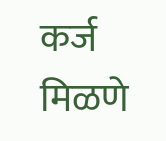कर्ज मिळणे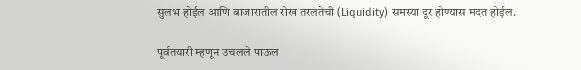सुलभ होईल आणि बाजारातील रोख तरलतेची (Liquidity) समस्या दूर होण्यास मदत होईल.

पूर्वतयारी म्हणून उचलले पाऊल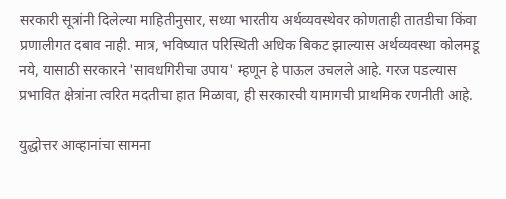सरकारी सूत्रांनी दिलेल्या माहितीनुसार, सध्या भारतीय अर्थव्यवस्थेवर कोणताही तातडीचा किंवा प्रणालीगत दबाव नाही. मात्र, भविष्यात परिस्थिती अधिक बिकट झाल्यास अर्थव्यवस्था कोलमडू नये, यासाठी सरकारने 'सावधगिरीचा उपाय' म्हणून हे पाऊल उचलले आहे. गरज पडल्यास प्रभावित क्षेत्रांना त्वरित मदतीचा हात मिळावा, ही सरकारची यामागची प्राथमिक रणनीती आहे.

युद्धोत्तर आव्हानांचा सामना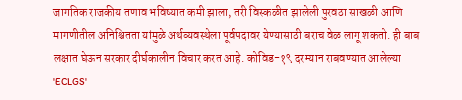जागतिक राजकीय तणाव भविष्यात कमी झाला, तरी विस्कळीत झालेली पुरवठा साखळी आणि मागणीतील अनिश्चितता यांमुळे अर्थव्यवस्थेला पूर्वपदावर येण्यासाठी बराच वेळ लागू शकतो. ही बाब लक्षात घेऊन सरकार दीर्घकालीन विचार करत आहे. कोविड-१९ दरम्यान राबवण्यात आलेल्या 'ECLGS'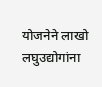योजनेने लाखो लघुउद्योगांना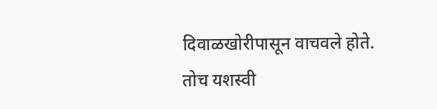दिवाळखोरीपासून वाचवले होते. तोच यशस्वी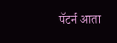पॅटर्न आता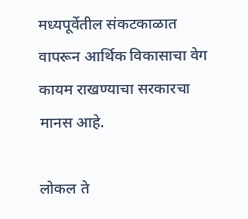मध्यपूर्वेतील संकटकाळात वापरून आर्थिक विकासाचा वेग कायम राखण्याचा सरकारचा मानस आहे.

लोकल ते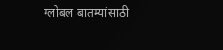ग्लोबल बातम्यांसाठी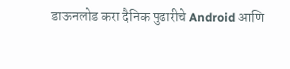डाऊनलोड करा दैनिक पुढारीचे Android आणि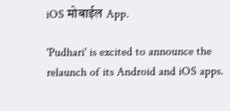iOS मोबाईल App.

'Pudhari' is excited to announce the relaunch of its Android and iOS apps.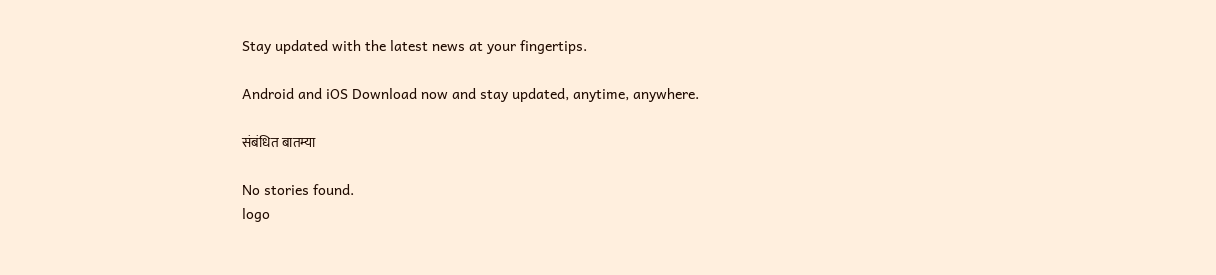Stay updated with the latest news at your fingertips.

Android and iOS Download now and stay updated, anytime, anywhere.

संबंधित बातम्या

No stories found.
logo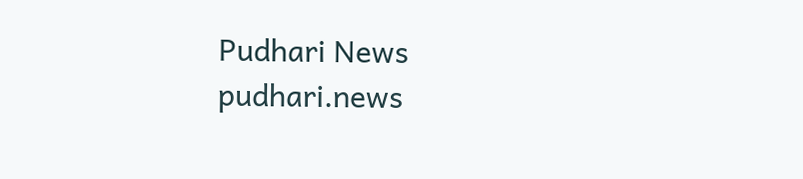Pudhari News
pudhari.news